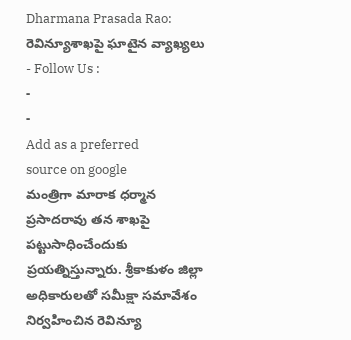Dharmana Prasada Rao: రెవిన్యూశాఖపై ఘాటైన వ్యాఖ్యలు
- Follow Us :
-
-
Add as a preferred
source on google
మంత్రిగా మారాక ధర్మాన ప్రసాదరావు తన శాఖపై పట్టుసాధించేందుకు ప్రయత్నిస్తున్నారు. శ్రీకాకుళం జిల్లా అధికారులతో సమీక్షా సమావేశం నిర్వహించిన రెవిన్యూ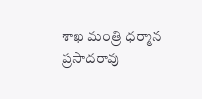శాఖ మంత్రి ధర్మాన ప్రసాదరావు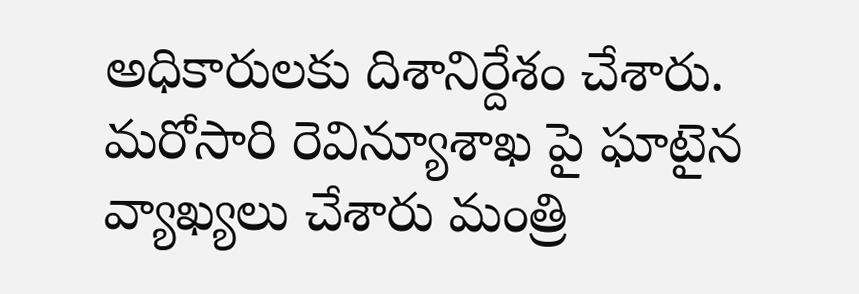అధికారులకు దిశానిర్దేశం చేశారు. మరోసారి రెవిన్యూశాఖ పై ఘాటైన వ్యాఖ్యలు చేశారు మంత్రి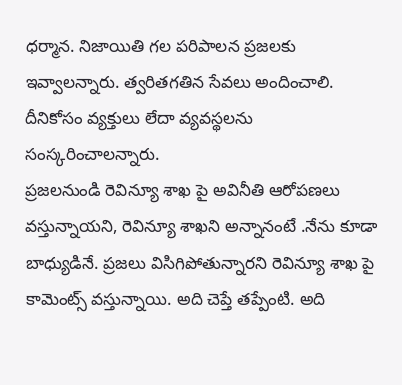ధర్మాన. నిజాయితి గల పరిపాలన ప్రజలకు ఇవ్వాలన్నారు. త్వరితగతిన సేవలు అందించాలి. దీనికోసం వ్యక్తులు లేదా వ్యవస్థలను సంస్కరించాలన్నారు.
ప్రజలనుండి రెవిన్యూ శాఖ పై అవినీతి ఆరోపణలు వస్తున్నాయని, రెవిన్యూ శాఖని అన్నానంటే .నేను కూడా బాధ్యుడినే. ప్రజలు విసిగిపోతున్నారని రెవిన్యూ శాఖ పై కామెంట్స్ వస్తున్నాయి. అది చెప్తే తప్పేంటి. అది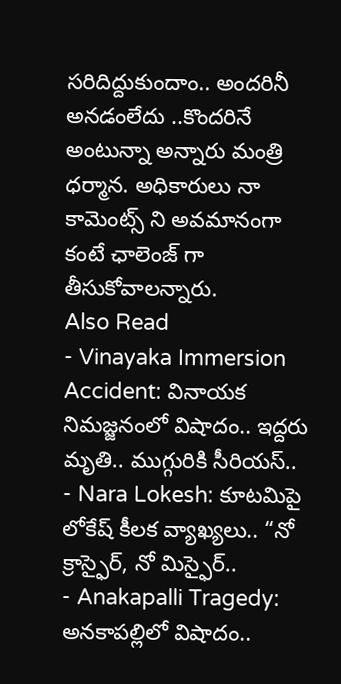సరిదిద్దుకుందాం.. అందరినీ అనడంలేదు ..కొందరినే అంటున్నా అన్నారు మంత్రి ధర్మాన. అధికారులు నా కామెంట్స్ ని అవమానంగా కంటే ఛాలెంజ్ గా తీసుకోవాలన్నారు.
Also Read
- Vinayaka Immersion Accident: వినాయక నిమజ్జనంలో విషాదం.. ఇద్దరు మృతి.. ముగ్గురికి సీరియస్..
- Nara Lokesh: కూటమిపై లోకేష్ కీలక వ్యాఖ్యలు.. “నో క్రాస్ఫైర్, నో మిస్ఫైర్..
- Anakapalli Tragedy: అనకాపల్లిలో విషాదం..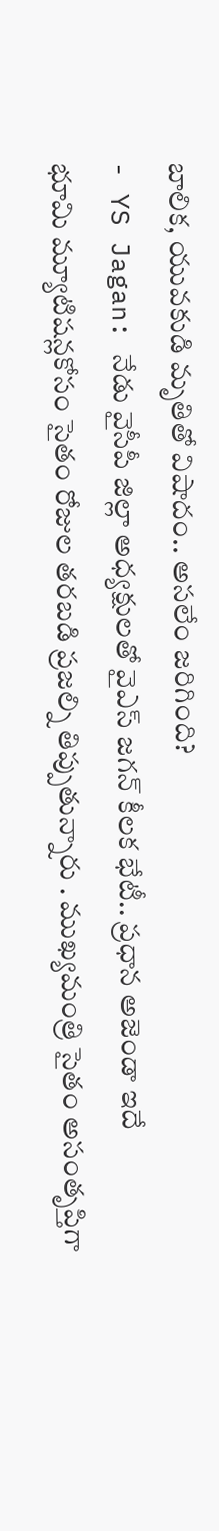బాలిక, యువకుడి మృతితో విషాదం.. అసలేం జరిగింది?
- YS Jagan: నేడు వైసీపీ జిల్లా అధ్యక్షులతో వైఎస్ జగన్ కీలక భేటీ.. ప్రధాన అజెండా ఇదే
భూమి మ్యూటిషన్లకోసం సైతం రోజుల తరబడి ప్రజల్ని తిప్పుతున్నారు . ముఖ్యమంత్రి సైతం అసంతృప్తిగా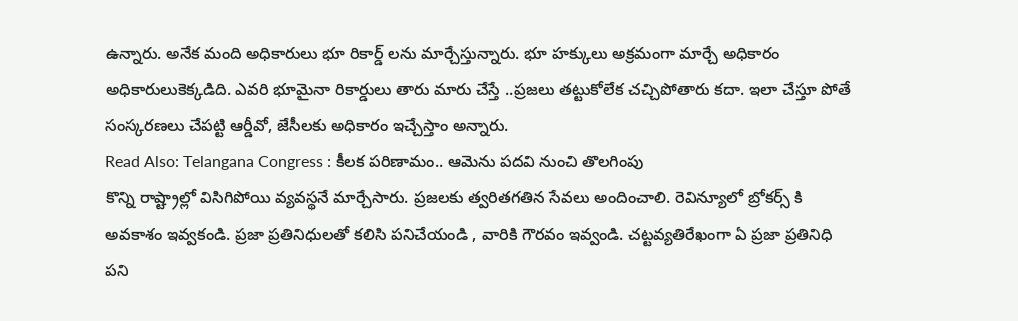ఉన్నారు. అనేక మంది అధికారులు భూ రికార్డ్ లను మార్చేస్తున్నారు. భూ హక్కులు అక్రమంగా మార్చే అధికారం అధికారులుకెక్కడిది. ఎవరి భూమైనా రికార్డులు తారు మారు చేస్తే ..ప్రజలు తట్టుకోలేక చచ్చిపోతారు కదా. ఇలా చేస్తూ పోతే సంస్కరణలు చేపట్టి ఆర్డీవో, జేసీలకు అధికారం ఇచ్చేస్తాం అన్నారు.
Read Also: Telangana Congress : కీలక పరిణామం.. ఆమెను పదవి నుంచి తొలగింపు
కొన్ని రాష్ట్రాల్లో విసిగిపోయి వ్యవస్థనే మార్చేసారు. ప్రజలకు త్వరితగతిన సేవలు అందించాలి. రెవిన్యూలో బ్రోకర్స్ కి అవకాశం ఇవ్వకండి. ప్రజా ప్రతినిధులతో కలిసి పనిచేయండి , వారికి గౌరవం ఇవ్వండి. చట్టవ్యతిరేఖంగా ఏ ప్రజా ప్రతినిధి పని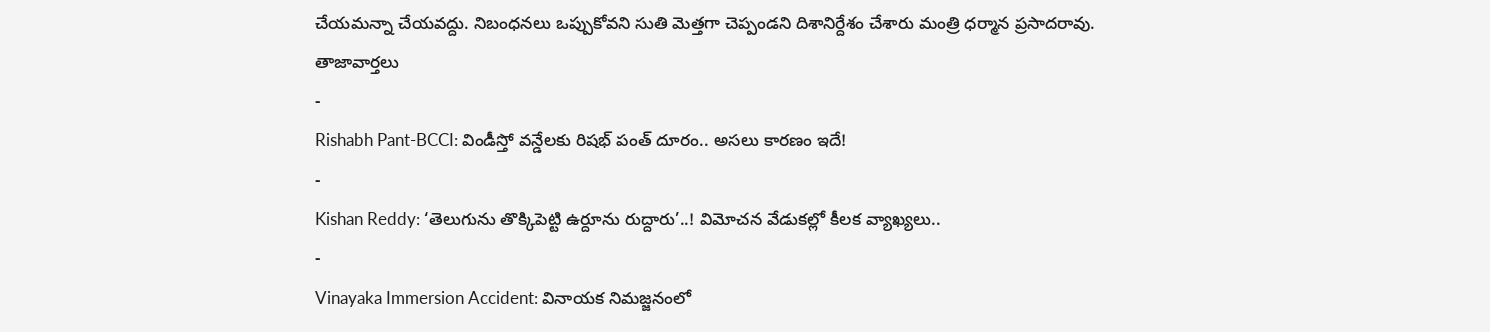చేయమన్నా చేయవద్దు. నిబంధనలు ఒప్పుకోవని సుతి మెత్తగా చెప్పండని దిశానిర్దేశం చేశారు మంత్రి ధర్మాన ప్రసాదరావు.
తాజావార్తలు
-
Rishabh Pant-BCCI: విండీస్తో వన్డేలకు రిషభ్ పంత్ దూరం.. అసలు కారణం ఇదే!
-
Kishan Reddy: ‘తెలుగును తొక్కిపెట్టి ఉర్దూను రుద్దారు’..! విమోచన వేడుకల్లో కీలక వ్యాఖ్యలు..
-
Vinayaka Immersion Accident: వినాయక నిమజ్జనంలో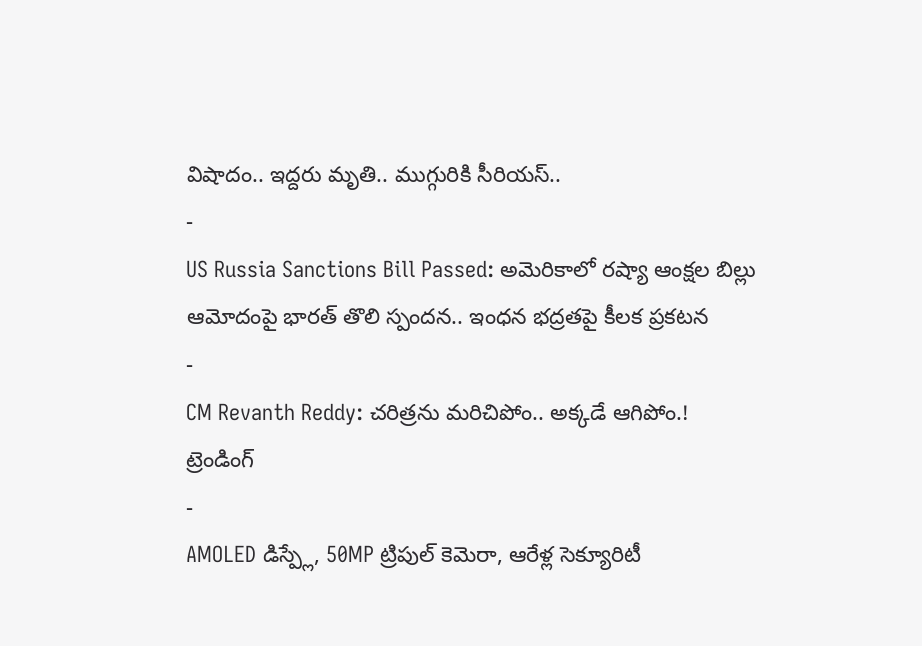విషాదం.. ఇద్దరు మృతి.. ముగ్గురికి సీరియస్..
-
US Russia Sanctions Bill Passed: అమెరికాలో రష్యా ఆంక్షల బిల్లు ఆమోదంపై భారత్ తొలి స్పందన.. ఇంధన భద్రతపై కీలక ప్రకటన
-
CM Revanth Reddy: చరిత్రను మరిచిపోం.. అక్కడే ఆగిపోం.!
ట్రెండింగ్
-
AMOLED డిస్ప్లే, 50MP ట్రిపుల్ కెమెరా, ఆరేళ్ల సెక్యూరిటీ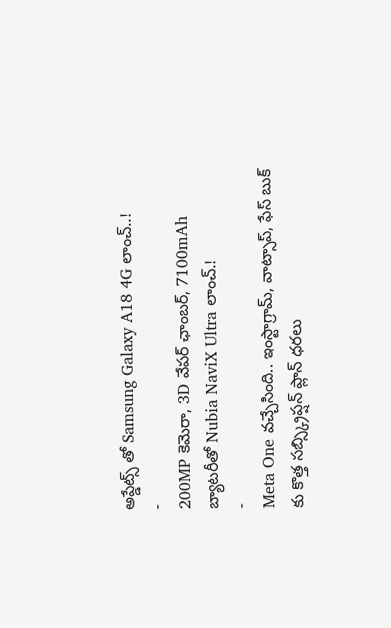అప్డేట్స్ తో Samsung Galaxy A18 4G లాంచ్..!
-
200MP కెమెరా, 3D వేపర్ ఛాంబర్, 7100mAh బ్యాటరీతో Nubia NaviX Ultra లాంచ్.!
-
Meta One వచ్చేసింది.. ఇంస్టాగ్రామ్, వాట్సాప్, ఫేస్ బుక్ కు కొత్త సబ్స్క్రిప్షన్ ప్లాన్ ధరలు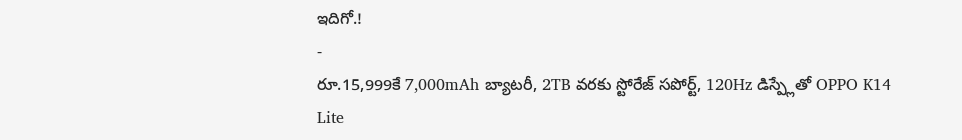ఇదిగో.!
-
రూ.15,999కే 7,000mAh బ్యాటరీ, 2TB వరకు స్టోరేజ్ సపోర్ట్, 120Hz డిస్ప్లేతో OPPO K14 Lite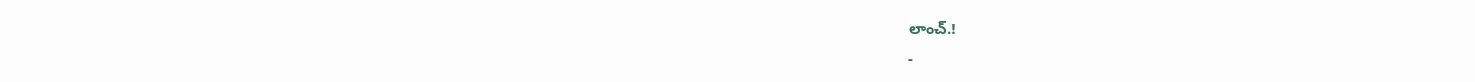లాంచ్.!
-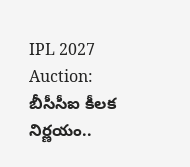IPL 2027 Auction: బీసీసీఐ కీలక నిర్ణయం..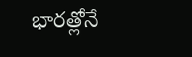భారత్లోనే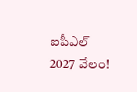ఐపీఎల్ 2027 వేలం!